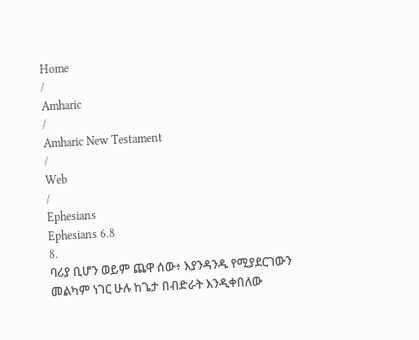Home
/
Amharic
/
Amharic New Testament
/
Web
/
Ephesians
Ephesians 6.8
8.
ባሪያ ቢሆን ወይም ጨዋ ሰው፥ እያንዳንዱ የሚያደርገውን መልካም ነገር ሁሉ ከጌታ በብድራት እንዲቀበለው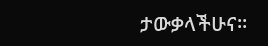ታውቃላችሁና።